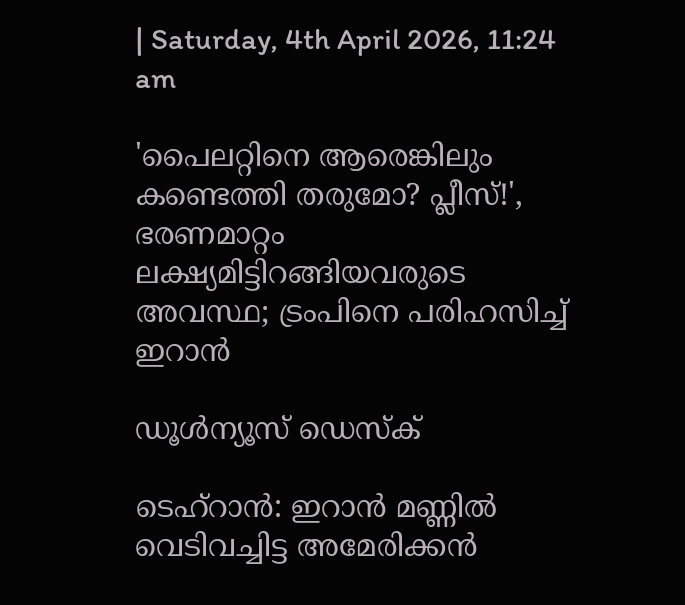| Saturday, 4th April 2026, 11:24 am

'പൈലറ്റിനെ ആരെങ്കിലും കണ്ടെത്തി തരുമോ? പ്ലീസ്!', ഭരണമാറ്റം ലക്ഷ്യമിട്ടിറങ്ങിയവരുടെ അവസ്ഥ; ട്രംപിനെ പരിഹസിച്ച് ഇറാന്‍

ഡൂള്‍ന്യൂസ് ഡെസ്‌ക്

ടെഹ്റാന്‍: ഇറാന്‍ മണ്ണില്‍ വെടിവച്ചിട്ട അമേരിക്കന്‍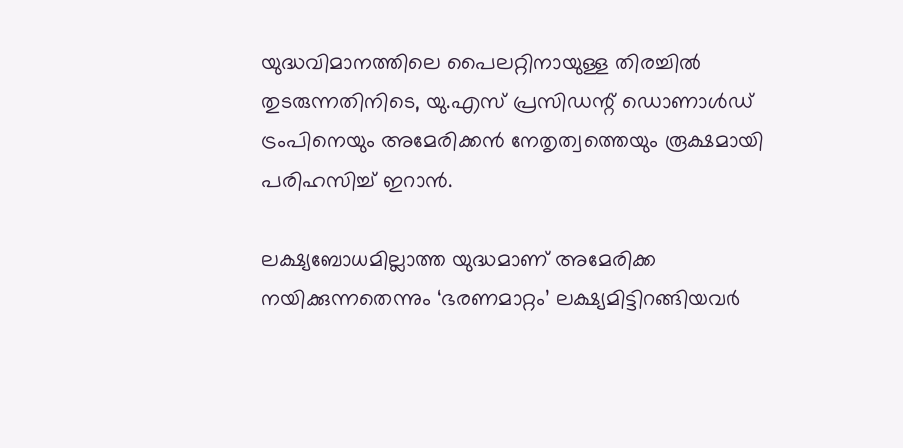യുദ്ധവിമാനത്തിലെ പൈലറ്റിനായുള്ള തിരച്ചില്‍ തുടരുന്നതിനിടെ, യു.എസ് പ്രസിഡന്റ് ഡൊണാള്‍ഡ് ട്രംപിനെയും അമേരിക്കന്‍ നേതൃത്വത്തെയും രൂക്ഷമായി പരിഹസിച്ച് ഇറാന്‍.

ലക്ഷ്യബോധമില്ലാത്ത യുദ്ധമാണ് അമേരിക്ക നയിക്കുന്നതെന്നും ‘ഭരണമാറ്റം’ ലക്ഷ്യമിട്ടിറങ്ങിയവര്‍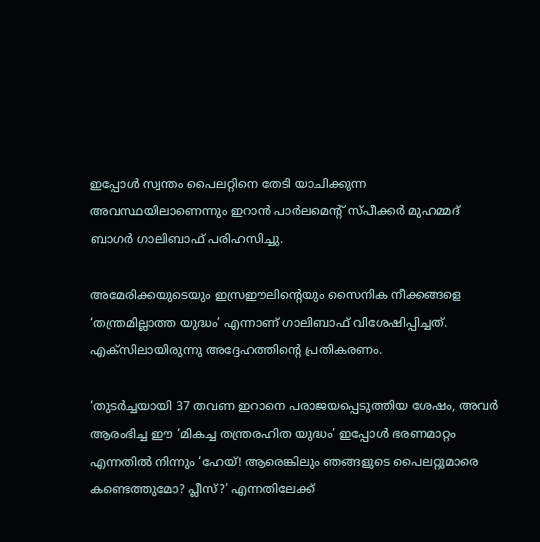ഇപ്പോള്‍ സ്വന്തം പൈലറ്റിനെ തേടി യാചിക്കുന്ന അവസ്ഥയിലാണെന്നും ഇറാന്‍ പാര്‍ലമെന്റ് സ്പീക്കര്‍ മുഹമ്മദ് ബാഗര്‍ ഗാലിബാഫ് പരിഹസിച്ചു.

അമേരിക്കയുടെയും ഇസ്രഈലിന്റെയും സൈനിക നീക്കങ്ങളെ ‘തന്ത്രമില്ലാത്ത യുദ്ധം’ എന്നാണ് ഗാലിബാഫ് വിശേഷിപ്പിച്ചത്. എക്‌സിലായിരുന്നു അദ്ദേഹത്തിന്റെ പ്രതികരണം.

‘തുടര്‍ച്ചയായി 37 തവണ ഇറാനെ പരാജയപ്പെടുത്തിയ ശേഷം, അവര്‍ ആരംഭിച്ച ഈ ‘മികച്ച തന്ത്രരഹിത യുദ്ധം’ ഇപ്പോള്‍ ഭരണമാറ്റം എന്നതില്‍ നിന്നും ‘ഹേയ്! ആരെങ്കിലും ഞങ്ങളുടെ പൈലറ്റുമാരെ കണ്ടെത്തുമോ? പ്ലീസ്?’ എന്നതിലേക്ക്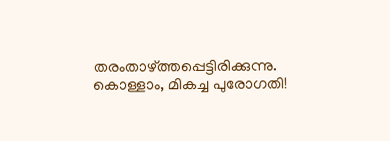തരംതാഴ്ത്തപ്പെട്ടിരിക്കുന്നു. കൊള്ളാം, മികച്ച പുരോഗതി!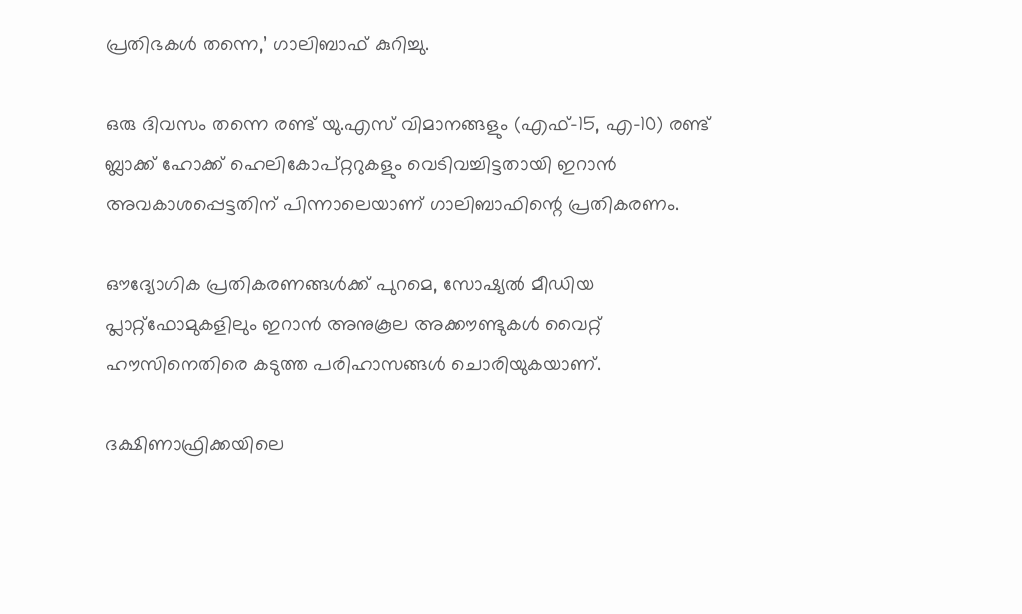പ്രതിഭകള്‍ തന്നെ,’ ഗാലിബാഫ് കുറിച്ചു.

ഒരു ദിവസം തന്നെ രണ്ട് യു.എസ് വിമാനങ്ങളും (എഫ്-15, എ-10) രണ്ട് ബ്ലാക്ക് ഹോക്ക് ഹെലികോപ്റ്ററുകളും വെടിവച്ചിട്ടതായി ഇറാന്‍ അവകാശപ്പെട്ടതിന് പിന്നാലെയാണ് ഗാലിബാഫിന്റെ പ്രതികരണം.

ഔദ്യോഗിക പ്രതികരണങ്ങള്‍ക്ക് പുറമെ, സോഷ്യല്‍ മീഡിയ പ്ലാറ്റ്ഫോമുകളിലും ഇറാന്‍ അനുകൂല അക്കൗണ്ടുകള്‍ വൈറ്റ് ഹൗസിനെതിരെ കടുത്ത പരിഹാസങ്ങള്‍ ചൊരിയുകയാണ്.

ദക്ഷിണാഫ്രിക്കയിലെ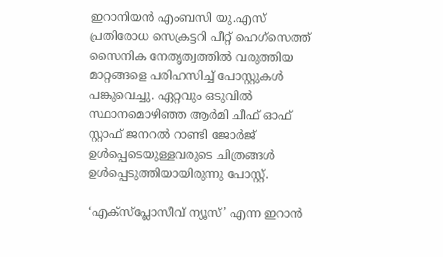ഇറാനിയന്‍ എംബസി യു.എസ് പ്രതിരോധ സെക്രട്ടറി പീറ്റ് ഹെഗ്സെത്ത് സൈനിക നേതൃത്വത്തില്‍ വരുത്തിയ മാറ്റങ്ങളെ പരിഹസിച്ച് പോസ്റ്റുകള്‍ പങ്കുവെച്ചു. ഏറ്റവും ഒടുവില്‍ സ്ഥാനമൊഴിഞ്ഞ ആര്‍മി ചീഫ് ഓഫ് സ്റ്റാഫ് ജനറല്‍ റാണ്ടി ജോര്‍ജ് ഉള്‍പ്പെടെയുള്ളവരുടെ ചിത്രങ്ങള്‍ ഉള്‍പ്പെടുത്തിയായിരുന്നു പോസ്റ്റ്.

‘എക്സ്പ്ലോസീവ് ന്യൂസ്’ എന്ന ഇറാന്‍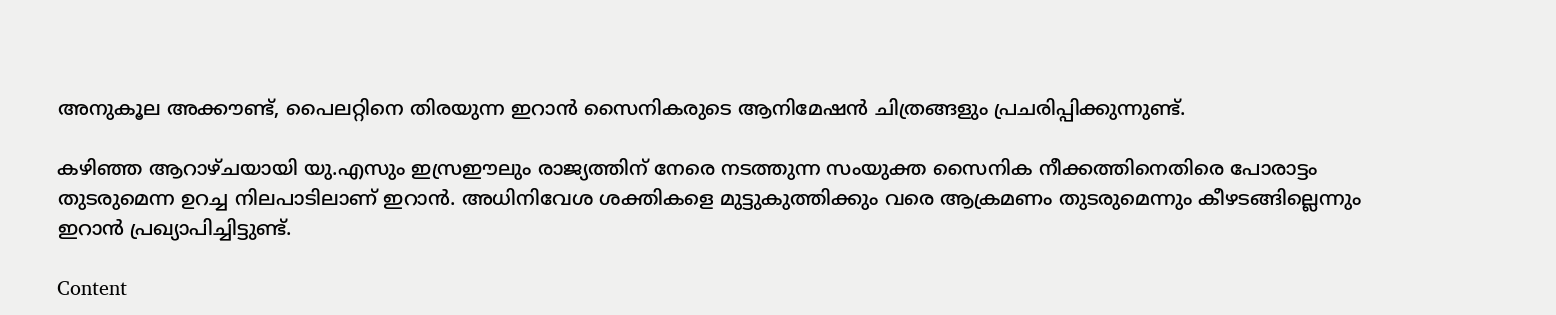അനുകൂല അക്കൗണ്ട്, പൈലറ്റിനെ തിരയുന്ന ഇറാന്‍ സൈനികരുടെ ആനിമേഷന്‍ ചിത്രങ്ങളും പ്രചരിപ്പിക്കുന്നുണ്ട്.

കഴിഞ്ഞ ആറാഴ്ചയായി യു.എസും ഇസ്രഈലും രാജ്യത്തിന് നേരെ നടത്തുന്ന സംയുക്ത സൈനിക നീക്കത്തിനെതിരെ പോരാട്ടം തുടരുമെന്ന ഉറച്ച നിലപാടിലാണ് ഇറാന്‍. അധിനിവേശ ശക്തികളെ മുട്ടുകുത്തിക്കും വരെ ആക്രമണം തുടരുമെന്നും കീഴടങ്ങില്ലെന്നും ഇറാന്‍ പ്രഖ്യാപിച്ചിട്ടുണ്ട്.

Content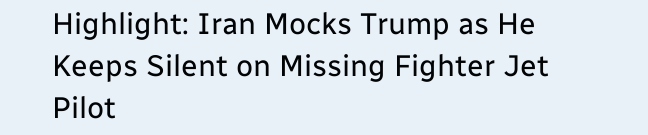Highlight: Iran Mocks Trump as He Keeps Silent on Missing Fighter Jet Pilot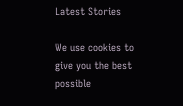Latest Stories

We use cookies to give you the best possible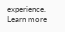experience. Learn more